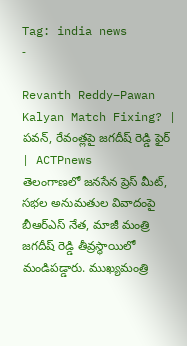Tag: india news
-

Revanth Reddy–Pawan Kalyan Match Fixing? | పవన్, రేవంత్లపై జగదీష్ రెడ్డి ఫైర్ | ACTPnews
తెలంగాణలో జనసేన ప్రెస్ మీట్, సభల అనుమతుల వివాదంపై బీఆర్ఎస్ నేత, మాజీ మంత్రి జగదీష్ రెడ్డి తీవ్రస్థాయిలో మండిపడ్డారు. ముఖ్యమంత్రి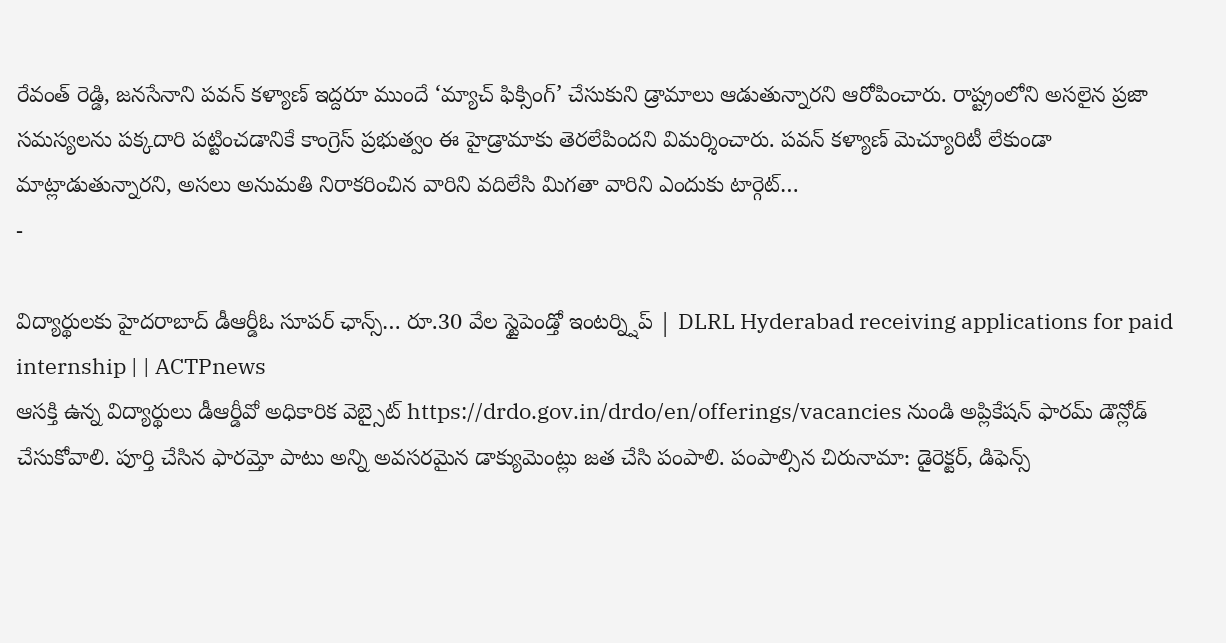రేవంత్ రెడ్డి, జనసేనాని పవన్ కళ్యాణ్ ఇద్దరూ ముందే ‘మ్యాచ్ ఫిక్సింగ్’ చేసుకుని డ్రామాలు ఆడుతున్నారని ఆరోపించారు. రాష్ట్రంలోని అసలైన ప్రజా సమస్యలను పక్కదారి పట్టించడానికే కాంగ్రెస్ ప్రభుత్వం ఈ హైడ్రామాకు తెరలేపిందని విమర్శించారు. పవన్ కళ్యాణ్ మెచ్యూరిటీ లేకుండా మాట్లాడుతున్నారని, అసలు అనుమతి నిరాకరించిన వారిని వదిలేసి మిగతా వారిని ఎందుకు టార్గెట్…
-

విద్యార్థులకు హైదరాబాద్ డీఆర్డీఓ సూపర్ ఛాన్స్… రూ.30 వేల స్టైపెండ్తో ఇంటర్న్షిప్ | DLRL Hyderabad receiving applications for paid internship | | ACTPnews
ఆసక్తి ఉన్న విద్యార్థులు డీఆర్డీవో అధికారిక వెబ్సైట్ https://drdo.gov.in/drdo/en/offerings/vacancies నుండి అప్లికేషన్ ఫారమ్ డౌన్లోడ్ చేసుకోవాలి. పూర్తి చేసిన ఫారమ్తో పాటు అన్ని అవసరమైన డాక్యుమెంట్లు జత చేసి పంపాలి. పంపాల్సిన చిరునామా: డైరెక్టర్, డిఫెన్స్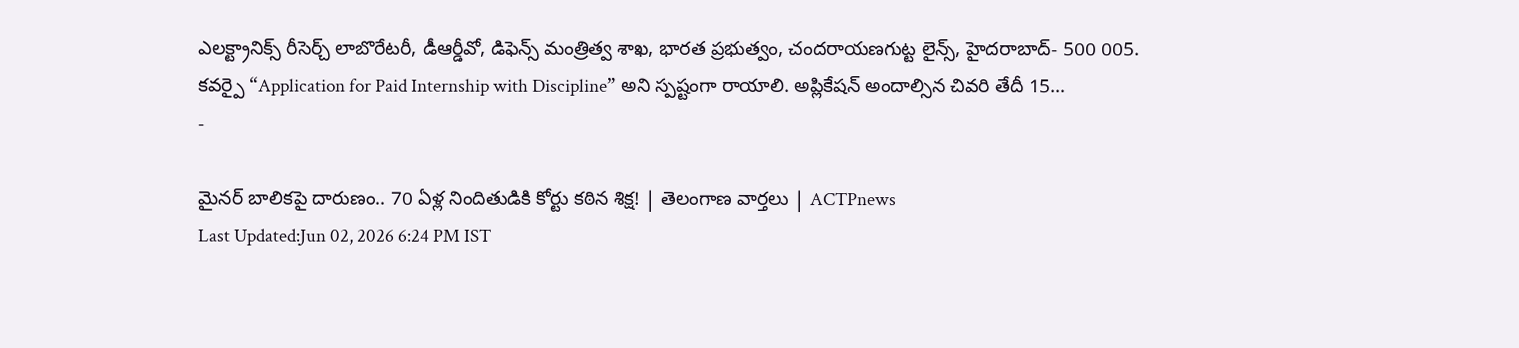ఎలక్ట్రానిక్స్ రీసెర్చ్ లాబొరేటరీ, డీఆర్డీవో, డిఫెన్స్ మంత్రిత్వ శాఖ, భారత ప్రభుత్వం, చందరాయణగుట్ట లైన్స్, హైదరాబాద్- 500 005. కవర్పై “Application for Paid Internship with Discipline” అని స్పష్టంగా రాయాలి. అప్లికేషన్ అందాల్సిన చివరి తేదీ 15…
-

మైనర్ బాలికపై దారుణం.. 70 ఏళ్ల నిందితుడికి కోర్టు కఠిన శిక్ష! | తెలంగాణ వార్తలు | ACTPnews
Last Updated:Jun 02, 2026 6:24 PM IST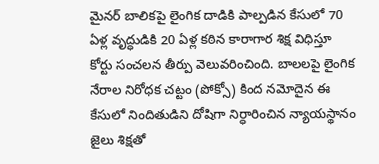మైనర్ బాలికపై లైంగిక దాడికి పాల్పడిన కేసులో 70 ఏళ్ల వృద్ధుడికి 20 ఏళ్ల కఠిన కారాగార శిక్ష విధిస్తూ కోర్టు సంచలన తీర్పు వెలువరించింది. బాలలపై లైంగిక నేరాల నిరోధక చట్టం (పోక్సో) కింద నమోదైన ఈ కేసులో నిందితుడిని దోషిగా నిర్ధారించిన న్యాయస్థానం జైలు శిక్షతో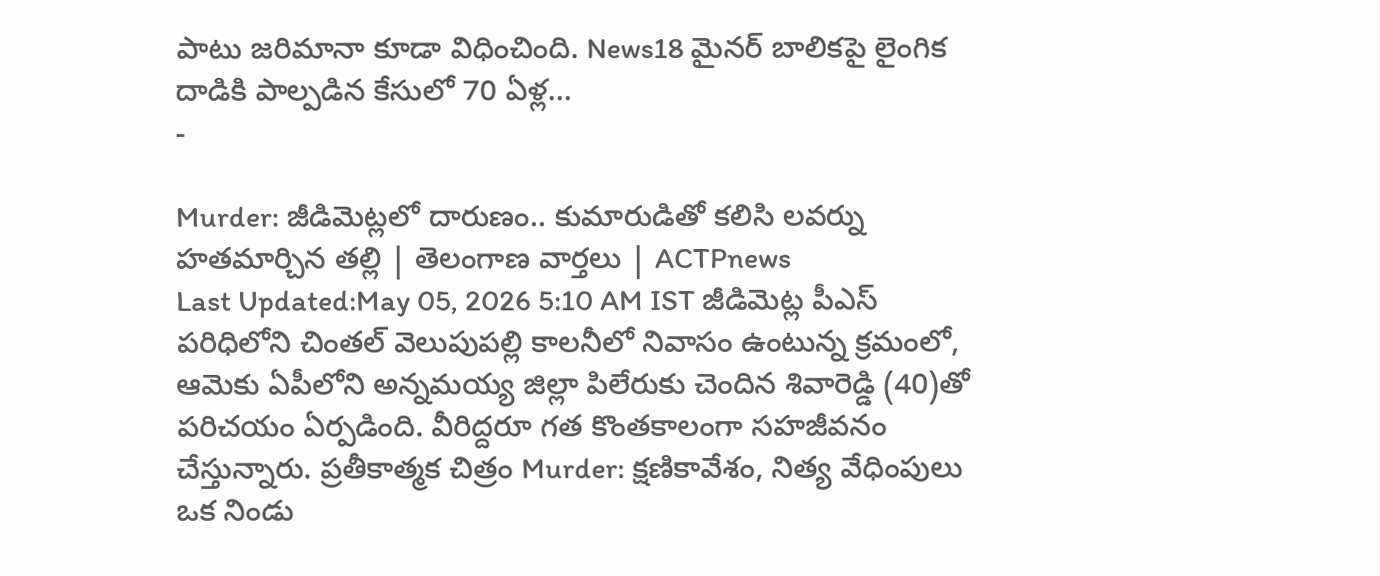పాటు జరిమానా కూడా విధించింది. News18 మైనర్ బాలికపై లైంగిక దాడికి పాల్పడిన కేసులో 70 ఏళ్ల…
-

Murder: జీడిమెట్లలో దారుణం.. కుమారుడితో కలిసి లవర్ను హతమార్చిన తల్లి | తెలంగాణ వార్తలు | ACTPnews
Last Updated:May 05, 2026 5:10 AM IST జీడిమెట్ల పీఎస్ పరిధిలోని చింతల్ వెలుపుపల్లి కాలనీలో నివాసం ఉంటున్న క్రమంలో, ఆమెకు ఏపీలోని అన్నమయ్య జిల్లా పిలేరుకు చెందిన శివారెడ్డి (40)తో పరిచయం ఏర్పడింది. వీరిద్దరూ గత కొంతకాలంగా సహజీవనం చేస్తున్నారు. ప్రతీకాత్మక చిత్రం Murder: క్షణికావేశం, నిత్య వేధింపులు ఒక నిండు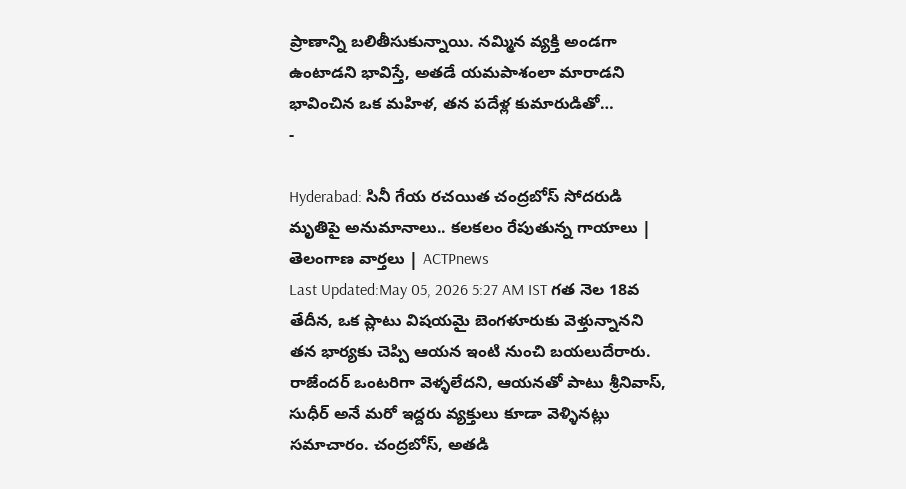ప్రాణాన్ని బలితీసుకున్నాయి. నమ్మిన వ్యక్తి అండగా ఉంటాడని భావిస్తే, అతడే యమపాశంలా మారాడని భావించిన ఒక మహిళ, తన పదేళ్ల కుమారుడితో…
-

Hyderabad: సినీ గేయ రచయిత చంద్రబోస్ సోదరుడి మృతిపై అనుమానాలు.. కలకలం రేపుతున్న గాయాలు | తెలంగాణ వార్తలు | ACTPnews
Last Updated:May 05, 2026 5:27 AM IST గత నెల 18వ తేదీన, ఒక ప్లాటు విషయమై బెంగళూరుకు వెళ్తున్నానని తన భార్యకు చెప్పి ఆయన ఇంటి నుంచి బయలుదేరారు. రాజేందర్ ఒంటరిగా వెళ్ళలేదని, ఆయనతో పాటు శ్రీనివాస్, సుధీర్ అనే మరో ఇద్దరు వ్యక్తులు కూడా వెళ్ళినట్లు సమాచారం. చంద్రబోస్, అతడి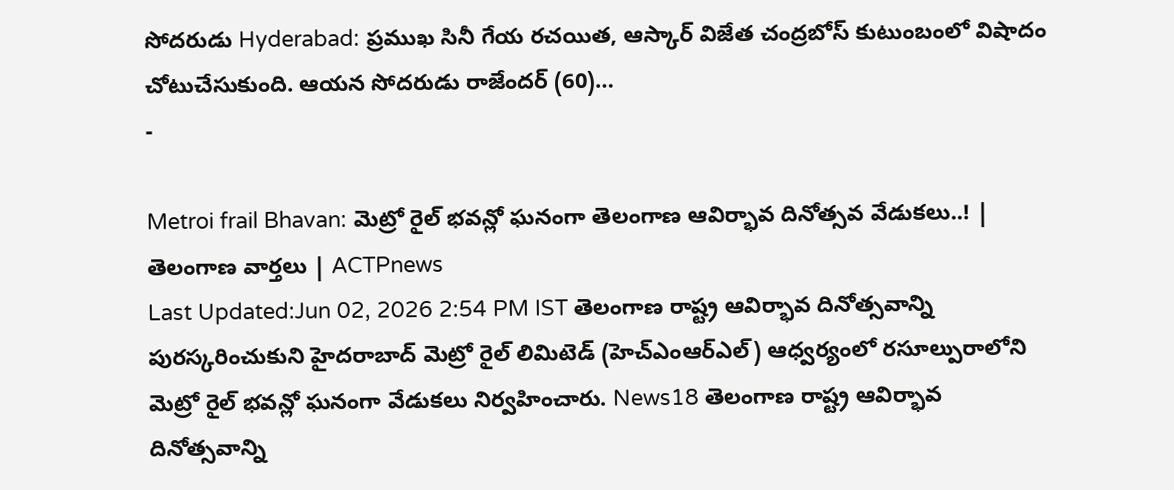సోదరుడు Hyderabad: ప్రముఖ సినీ గేయ రచయిత, ఆస్కార్ విజేత చంద్రబోస్ కుటుంబంలో విషాదం చోటుచేసుకుంది. ఆయన సోదరుడు రాజేందర్ (60)…
-

Metroi frail Bhavan: మెట్రో రైల్ భవన్లో ఘనంగా తెలంగాణ ఆవిర్భావ దినోత్సవ వేడుకలు..! | తెలంగాణ వార్తలు | ACTPnews
Last Updated:Jun 02, 2026 2:54 PM IST తెలంగాణ రాష్ట్ర ఆవిర్భావ దినోత్సవాన్ని పురస్కరించుకుని హైదరాబాద్ మెట్రో రైల్ లిమిటెడ్ (హెచ్ఎంఆర్ఎల్) ఆధ్వర్యంలో రసూల్పురాలోని మెట్రో రైల్ భవన్లో ఘనంగా వేడుకలు నిర్వహించారు. News18 తెలంగాణ రాష్ట్ర ఆవిర్భావ దినోత్సవాన్ని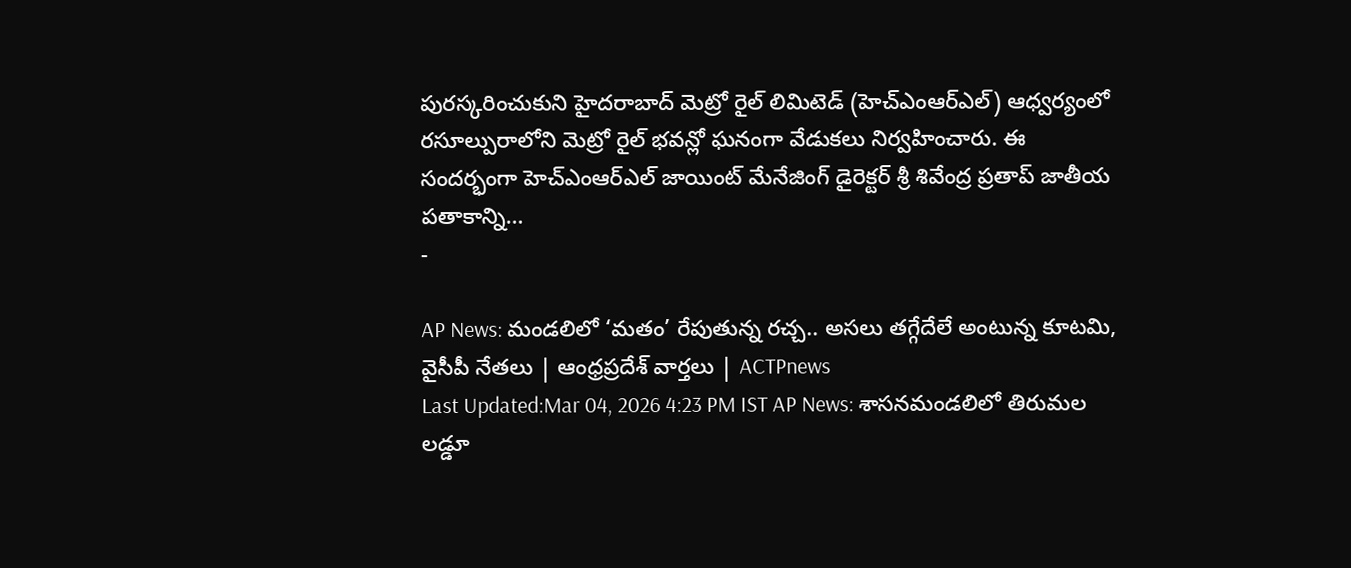పురస్కరించుకుని హైదరాబాద్ మెట్రో రైల్ లిమిటెడ్ (హెచ్ఎంఆర్ఎల్) ఆధ్వర్యంలో రసూల్పురాలోని మెట్రో రైల్ భవన్లో ఘనంగా వేడుకలు నిర్వహించారు. ఈ సందర్భంగా హెచ్ఎంఆర్ఎల్ జాయింట్ మేనేజింగ్ డైరెక్టర్ శ్రీ శివేంద్ర ప్రతాప్ జాతీయ పతాకాన్ని…
-

AP News: మండలిలో ‘మతం’ రేపుతున్న రచ్చ.. అసలు తగ్గేదేలే అంటున్న కూటమి, వైసీపీ నేతలు | ఆంధ్రప్రదేశ్ వార్తలు | ACTPnews
Last Updated:Mar 04, 2026 4:23 PM IST AP News: శాసనమండలిలో తిరుమల లడ్డూ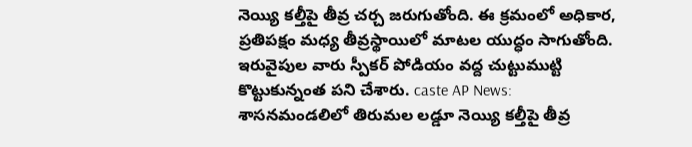నెయ్యి కల్తీపై తీవ్ర చర్చ జరుగుతోంది. ఈ క్రమంలో అధికార, ప్రతిపక్షం మధ్య తీవ్రస్థాయిలో మాటల యుద్ధం సాగుతోంది. ఇరువైపుల వారు స్పీకర్ పోడియం వద్ద చుట్టుముట్టి కొట్టుకున్నంత పని చేశారు. caste AP News: శాసనమండలిలో తిరుమల లడ్డూ నెయ్యి కల్తీపై తీవ్ర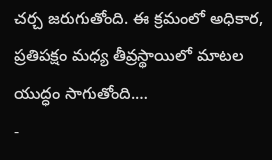చర్చ జరుగుతోంది. ఈ క్రమంలో అధికార, ప్రతిపక్షం మధ్య తీవ్రస్థాయిలో మాటల యుద్ధం సాగుతోంది.…
-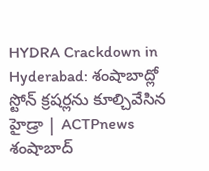HYDRA Crackdown in Hyderabad: శంషాబాద్లో స్టోన్ క్రషర్లను కూల్చివేసిన హైడ్రా | ACTPnews
శంషాబాద్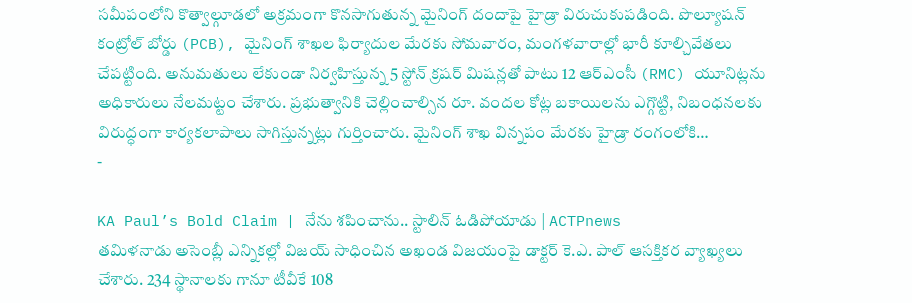సమీపంలోని కొత్వాల్గూడలో అక్రమంగా కొనసాగుతున్న మైనింగ్ దందాపై హైడ్రా విరుచుకుపడింది. పొల్యూషన్ కంట్రోల్ బోర్డు (PCB), మైనింగ్ శాఖల ఫిర్యాదుల మేరకు సోమవారం, మంగళవారాల్లో భారీ కూల్చివేతలు చేపట్టింది. అనుమతులు లేకుండా నిర్వహిస్తున్న 5 స్టోన్ క్రషర్ మిషన్లతో పాటు 12 ఆర్ఎంసీ (RMC) యూనిట్లను అధికారులు నేలమట్టం చేశారు. ప్రభుత్వానికి చెల్లించాల్సిన రూ. వందల కోట్ల బకాయిలను ఎగ్గొట్టి, నిబంధనలకు విరుద్ధంగా కార్యకలాపాలు సాగిస్తున్నట్లు గుర్తించారు. మైనింగ్ శాఖ విన్నపం మేరకు హైడ్రా రంగంలోకి…
-

KA Paul’s Bold Claim | నేను శపించాను.. స్టాలిన్ ఓడిపోయాడు | ACTPnews
తమిళనాడు అసెంబ్లీ ఎన్నికల్లో విజయ్ సాధించిన అఖండ విజయంపై డాక్టర్ కె.ఎ. పాల్ ఆసక్తికర వ్యాఖ్యలు చేశారు. 234 స్థానాలకు గానూ టీవీకే 108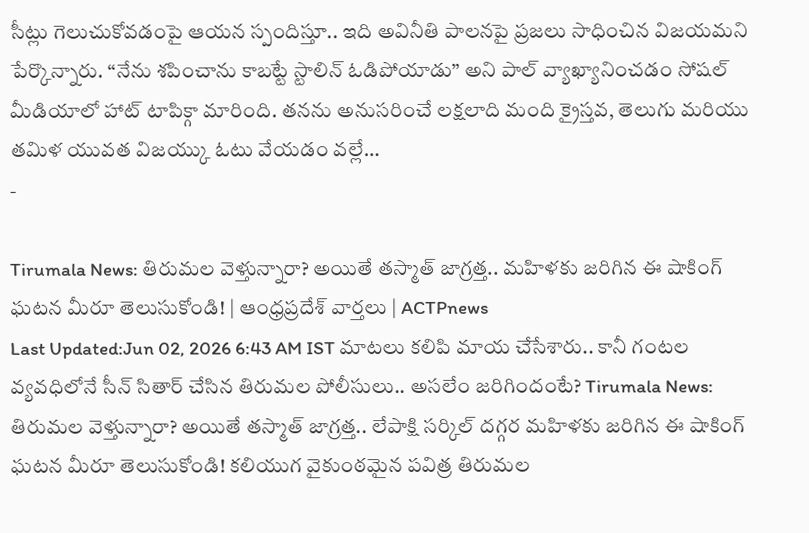సీట్లు గెలుచుకోవడంపై ఆయన స్పందిస్తూ.. ఇది అవినీతి పాలనపై ప్రజలు సాధించిన విజయమని పేర్కొన్నారు. “నేను శపించాను కాబట్టే స్టాలిన్ ఓడిపోయాడు” అని పాల్ వ్యాఖ్యానించడం సోషల్ మీడియాలో హాట్ టాపిక్గా మారింది. తనను అనుసరించే లక్షలాది మంది క్రైస్తవ, తెలుగు మరియు తమిళ యువత విజయ్కు ఓటు వేయడం వల్లే…
-

Tirumala News: తిరుమల వెళ్తున్నారా? అయితే తస్మాత్ జాగ్రత్త.. మహిళకు జరిగిన ఈ షాకింగ్ ఘటన మీరూ తెలుసుకోండి! | ఆంధ్రప్రదేశ్ వార్తలు | ACTPnews
Last Updated:Jun 02, 2026 6:43 AM IST మాటలు కలిపి మాయ చేసేశారు.. కానీ గంటల వ్యవధిలోనే సీన్ సితార్ చేసిన తిరుమల పోలీసులు.. అసలేం జరిగిందంటే? Tirumala News: తిరుమల వెళ్తున్నారా? అయితే తస్మాత్ జాగ్రత్త.. లేపాక్షి సర్కిల్ దగ్గర మహిళకు జరిగిన ఈ షాకింగ్ ఘటన మీరూ తెలుసుకోండి! కలియుగ వైకుంఠమైన పవిత్ర తిరుమల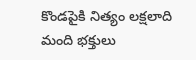కొండపైకి నిత్యం లక్షలాది మంది భక్తులు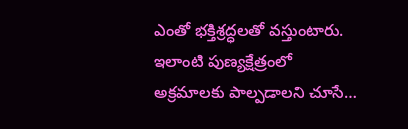ఎంతో భక్తిశ్రద్ధలతో వస్తుంటారు. ఇలాంటి పుణ్యక్షేత్రంలో అక్రమాలకు పాల్పడాలని చూసే…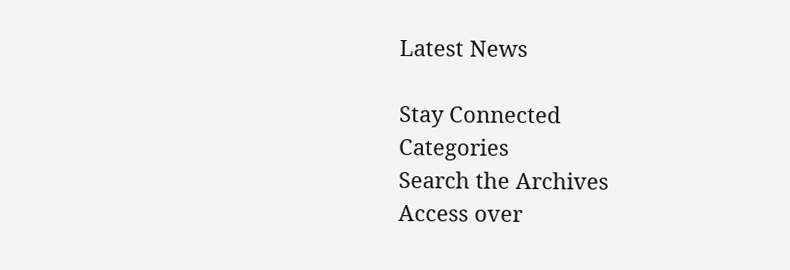Latest News

Stay Connected
Categories
Search the Archives
Access over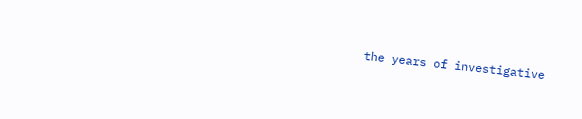the years of investigative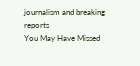journalism and breaking reports
You May Have Missed